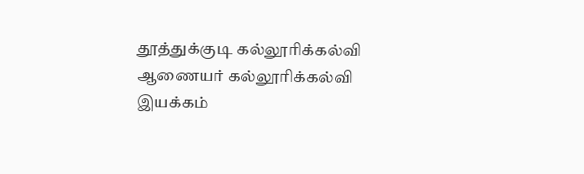தூத்துக்குடி கல்லூரிக்கல்வி ஆணையர் கல்லூரிக்கல்வி இயக்கம்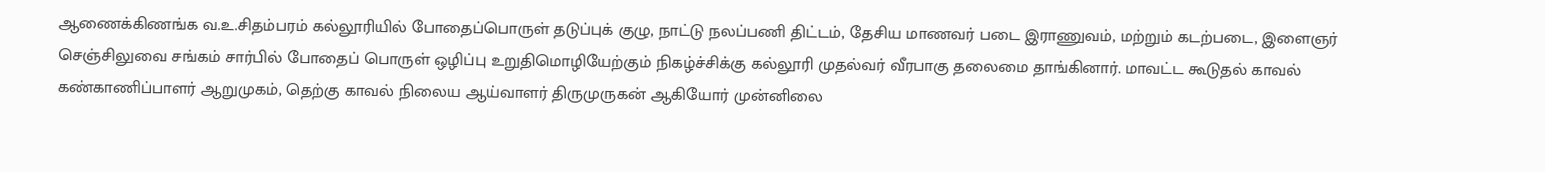ஆணைக்கிணங்க வ.உ.சிதம்பரம் கல்லூரியில் போதைப்பொருள் தடுப்புக் குழு, நாட்டு நலப்பணி திட்டம், தேசிய மாணவர் படை இராணுவம், மற்றும் கடற்படை, இளைஞர் செஞ்சிலுவை சங்கம் சார்பில் போதைப் பொருள் ஒழிப்பு உறுதிமொழியேற்கும் நிகழ்ச்சிக்கு கல்லூரி முதல்வர் வீரபாகு தலைமை தாங்கினார். மாவட்ட கூடுதல் காவல் கண்காணிப்பாளர் ஆறுமுகம், தெற்கு காவல் நிலைய ஆய்வாளர் திருமுருகன் ஆகியோர் முன்னிலை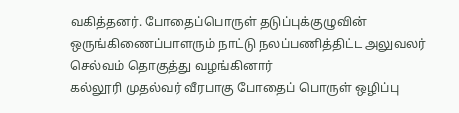வகித்தனர். போதைப்பொருள் தடுப்புக்குழுவின் ஒருங்கிணைப்பாளரும் நாட்டு நலப்பணித்திட்ட அலுவலர் செல்வம் தொகுத்து வழங்கினார்
கல்லூரி முதல்வர் வீரபாகு போதைப் பொருள் ஒழிப்பு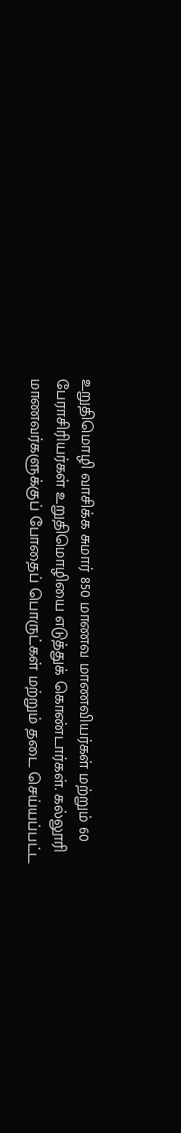உறுதிமொழி வாசிக்க சுமார் 850 மாணவ மாணவியர்கள் மற்றும் 60 பேராசிரியர்கள் உறுதிமொழியை எடுத்துக் கொண்டார்கள். கல்லூரி மாணவர்களுக்குப் போதைப் பொருட்கள் மற்றும் தடை செய்யப்பட்ட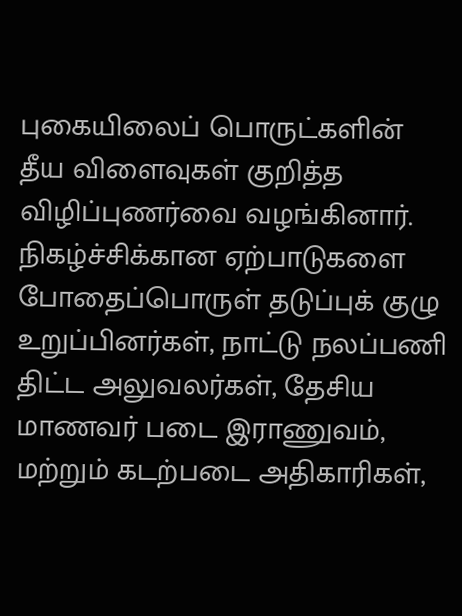புகையிலைப் பொருட்களின் தீய விளைவுகள் குறித்த விழிப்புணர்வை வழங்கினார்.
நிகழ்ச்சிக்கான ஏற்பாடுகளை போதைப்பொருள் தடுப்புக் குழு உறுப்பினர்கள், நாட்டு நலப்பணி திட்ட அலுவலர்கள், தேசிய மாணவர் படை இராணுவம், மற்றும் கடற்படை அதிகாரிகள்,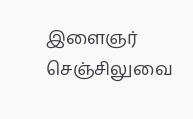இளைஞர் செஞ்சிலுவை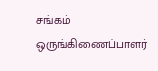சங்கம் ஒருங்கிணைப்பாளர்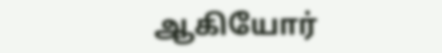ஆகியோர்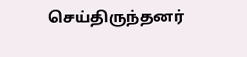செய்திருந்தனர்